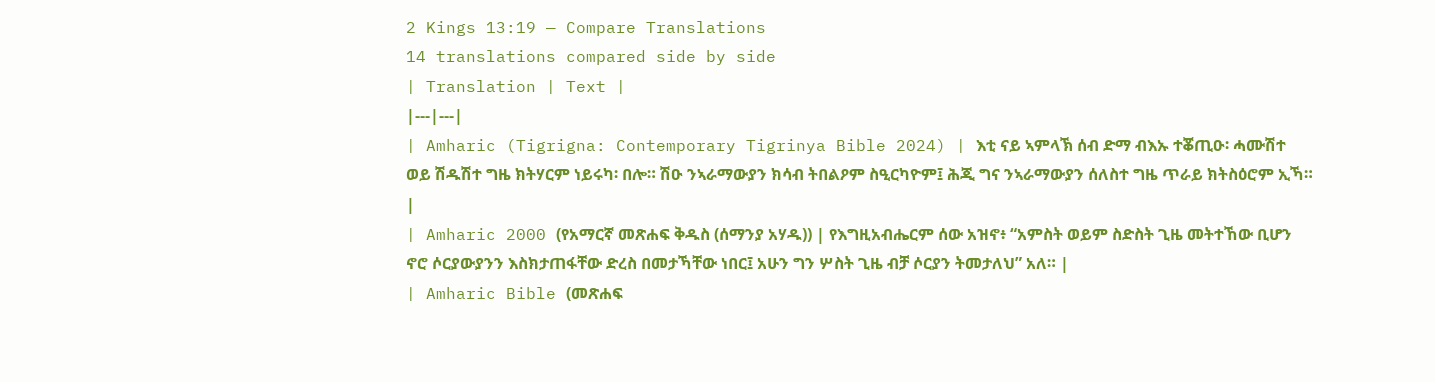2 Kings 13:19 — Compare Translations
14 translations compared side by side
| Translation | Text |
|---|---|
| Amharic (Tigrigna: Contemporary Tigrinya Bible 2024) | እቲ ናይ ኣምላኽ ሰብ ድማ ብእኡ ተቖጢዑ፡ ሓሙሽተ ወይ ሽዱሽተ ግዜ ክትሃርም ነይሩካ፡ በሎ። ሽዑ ንኣራማውያን ክሳብ ትበልዖም ስዒርካዮም፤ ሕጂ ግና ንኣራማውያን ሰለስተ ግዜ ጥራይ ክትስዕሮም ኢኻ። |
| Amharic 2000 (የአማርኛ መጽሐፍ ቅዱስ (ሰማንያ አሃዱ)) | የእግዚአብሔርም ሰው አዝኖ፥ “አምስት ወይም ስድስት ጊዜ መትተኸው ቢሆን ኖሮ ሶርያውያንን እስክታጠፋቸው ድረስ በመታኻቸው ነበር፤ አሁን ግን ሦስት ጊዜ ብቻ ሶርያን ትመታለህ” አለ። |
| Amharic Bible (መጽሐፍ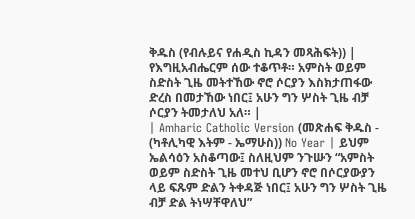ቅዱስ (የብሉይና የሐዲስ ኪዳን መጻሕፍት)) | የእግዚአብሔርም ሰው ተቆጥቶ። አምስት ወይም ስድስት ጊዜ መትተኸው ኖሮ ሶርያን እስክታጠፋው ድረስ በመታኸው ነበር፤ አሁን ግን ሦስት ጊዜ ብቻ ሶርያን ትመታለህ አለ። |
| Amharic Catholic Version (መጽሐፍ ቅዱስ - (ካቶሊካዊ እትም - ኤማሁስ)) No Year | ይህም ኤልሳዕን አስቆጣው፤ ስለዚህም ንጉሡን “አምስት ወይም ስድስት ጊዜ መተህ ቢሆን ኖሮ በሶርያውያን ላይ ፍጹም ድልን ትቀዳጅ ነበር፤ አሁን ግን ሦስት ጊዜ ብቻ ድል ትነሣቸዋለህ”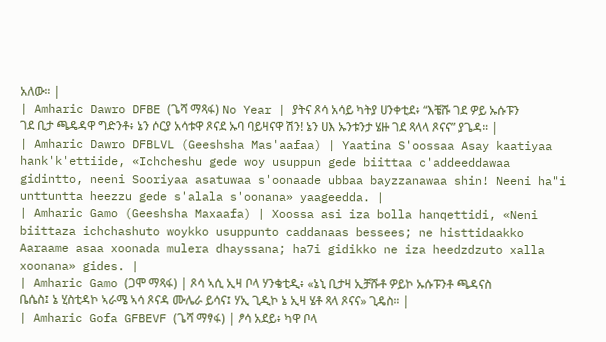አለው። |
| Amharic Dawro DFBE (ጌሻ ማጻፋ) No Year | ያትና ጾሳ አሳይ ካትያ ሀንቀቲደ፥ “እቼሹ ገደ ዎይ ኡሱፑን ገደ ቢታ ጫዴዳዋ ግድንቶ፥ ኔን ሶርያ አሳቱዋ ጾናደ ኡባ ባይዛናዋ ሽን! ኔን ሀእ ኡንቱንታ ሄዙ ገደ ጻላላ ጾናና” ያጌዳ። |
| Amharic Dawro DFBLVL (Geeshsha Mas'aafaa) | Yaatina S'oossaa Asay kaatiyaa hank'k'ettiide, «Ichcheshu gede woy usuppun gede biittaa c'addeeddawaa gidintto, neeni Sooriyaa asatuwaa s'oonaade ubbaa bayzzanawaa shin! Neeni ha"i unttuntta heezzu gede s'alala s'oonana» yaageedda. |
| Amharic Gamo (Geeshsha Maxaafa) | Xoossa asi iza bolla hanqettidi, «Neni biittaza ichchashuto woykko usuppunto caddanaas bessees; ne histtidaakko Aaraame asaa xoonada mulera dhayssana; ha7i gidikko ne iza heedzdzuto xalla xoonana» gides. |
| Amharic Gamo (ጋሞ ማጻፋ) | ጾሳ ኣሲ ኢዛ ቦላ ሃንቄቲዲ፥ «ኔኒ ቢታዛ ኢቻሹቶ ዎይኮ ኡሱፑንቶ ጫዳናስ ቤሴስ፤ ኔ ሂስቲዳኮ ኣራሜ ኣሳ ጾናዳ ሙሌራ ይሳና፤ ሃኢ ጊዲኮ ኔ ኢዛ ሄቶ ጻላ ጾናና» ጊዴስ። |
| Amharic Gofa GFBEVF (ጌሻ ማፃፋ) | ፆሳ አደይ፥ ካዋ ቦላ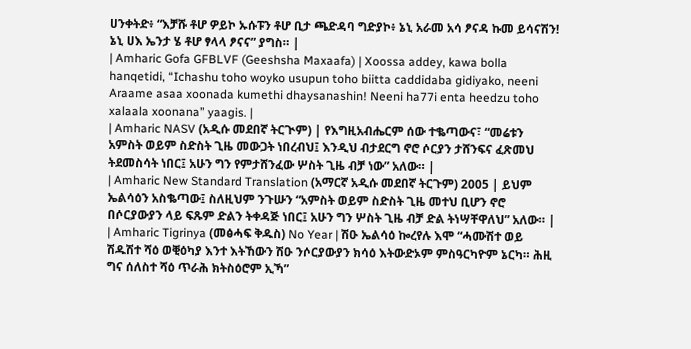ሀንቀትድ፥ “እቻሹ ቶሆ ዎይኮ ኡሱፑን ቶሆ ቢታ ጫድዳባ ግድያኮ፥ ኔኒ አራመ አሳ ፆናዳ ኩመ ይሳናሽን! ኔኒ ሀእ ኤንታ ሄ ቶሆ ፃላላ ፆናና” ያግስ። |
| Amharic Gofa GFBLVF (Geeshsha Maxaafa) | Xoossa addey, kawa bolla hanqetidi, “Ichashu toho woyko usupun toho biitta caddidaba gidiyako, neeni Araame asaa xoonada kumethi dhaysanashin! Neeni ha77i enta heedzu toho xalaala xoonana” yaagis. |
| Amharic NASV (አዲሱ መደበኛ ትርጒም) | የእግዚአብሔርም ሰው ተቈጣውና፣ “መሬቱን አምስት ወይም ስድስት ጊዜ መውጋት ነበረብህ፤ እንዲህ ብታደርግ ኖሮ ሶርያን ታሸንፍና ፈጽመህ ትደመስሳት ነበር፤ አሁን ግን የምታሸንፈው ሦስት ጊዜ ብቻ ነው” አለው። |
| Amharic New Standard Translation (አማርኛ አዲሱ መደበኛ ትርጉም) 2005 | ይህም ኤልሳዕን አስቈጣው፤ ስለዚህም ንጉሡን “አምስት ወይም ስድስት ጊዜ መተህ ቢሆን ኖሮ በሶርያውያን ላይ ፍጹም ድልን ትቀዳጅ ነበር፤ አሁን ግን ሦስት ጊዜ ብቻ ድል ትነሣቸዋለህ” አለው። |
| Amharic Tigrinya (መፅሓፍ ቅዱስ) No Year | ሽዑ ኤልሳዕ ኰረየሉ እሞ “ሓሙሽተ ወይ ሽዱሽተ ሻዕ ወቒዕካያ እንተ እትኸውን ሽዑ ንሶርያውያን ክሳዕ እትውድኦም ምስዓርካዮም ኔርካ። ሕዚ ግና ሰለስተ ሻዕ ጥራሕ ክትስዕሮም ኢኻ”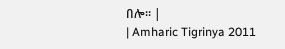በሎ። |
| Amharic Tigrinya 2011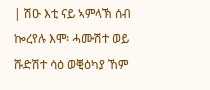| ሽዑ እቲ ናይ ኣምላኽ ሰብ ኰረየሉ እሞ፡ ሓሙሽተ ወይ ሹድሽተ ሳዕ ወቒዕካያ ኸም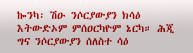ኰንካ፡ ሽዑ ንሶርያውያን ክሳዕ እትውድኦም ምሰዐርካዮም ኔርካ። ሕጂ ግና ንሶርያውያን ሰለስተ ሳዕ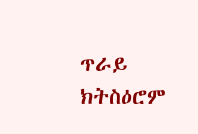ጥራይ ክትስዕሮም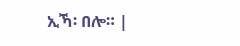ኢኻ፡ በሎ። |